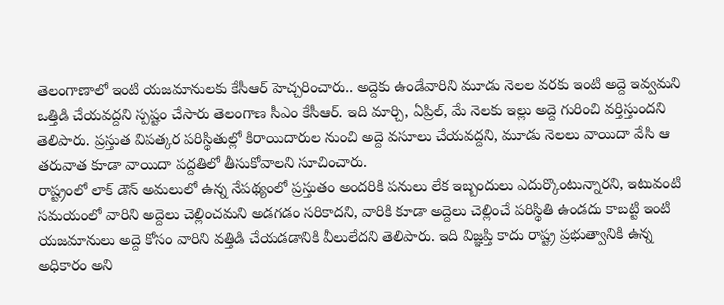తెలంగాణాలో ఇంటి యజమానులకు కేసీఆర్ హెచ్చరించారు.. అద్దెకు ఉండేవారిని మూడు నెలల వరకు ఇంటి అద్దె ఇవ్వమని ఒత్తిడి చేయవద్దని స్పష్టం చేసారు తెలంగాణ సీఎం కేసీఆర్. ఇది మార్చి, ఏప్రిల్, మే నెలకు ఇల్లు అద్దె గురించి వర్తిస్తుందని తెలిపారు. ప్రస్తుత విపత్కర పరిస్థితుల్లో కిరాయిదారుల నుంచి అద్దె వసూలు చేయవద్దని, మూడు నెలలు వాయిదా వేసి ఆ తరువాత కూడా వాయిదా పద్దతిలో తీసుకోవాలని సూచించారు.
రాష్ట్రంలో లాక్ డౌన్ అమలులో ఉన్న నేపథ్యంలో ప్రస్తుతం అందరికి పనులు లేక ఇబ్బందులు ఎదుర్కొంటున్నారని, ఇటువంటి సమయంలో వారిని అద్దెలు చెల్లించమని అడగడం సరికాదని, వారికి కూడా అద్దెలు చెల్లించే పరిస్థితి ఉండదు కాబట్టి ఇంటి యజమానులు అద్దె కోసం వారిని వత్తిడి చేయడడానికి వీలులేదని తెలిపారు. ఇది విజ్ఞప్తి కాదు రాష్ట్ర ప్రభుత్వానికి ఉన్న అధికారం అని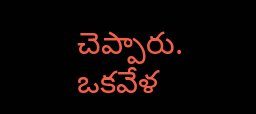చెప్పారు. ఒకవేళ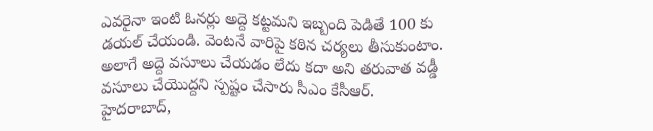ఎవరైనా ఇంటి ఓనర్లు అద్దె కట్టమని ఇబ్బంది పెడితే 100 కు డయల్ చేయండి. వెంటనే వారిపై కఠిన చర్యలు తీసుకుంటాం. అలాగే అద్దె వసూలు చేయడం లేదు కదా అని తరువాత వడ్డీ వసూలు చేయొద్దని స్పష్టం చేసారు సీఎం కేసీఆర్.
హైదరాబాద్,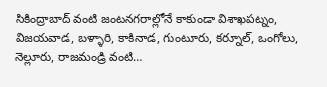సికింద్రాబాద్ వంటి జంటనగరాల్లోనే కాకుండా విశాఖపట్నం, విజయవాడ, బళ్ళారి, కాకినాడ, గుంటూరు, కర్నూల్, ఒంగోలు, నెల్లూరు, రాజమండ్రి వంటి…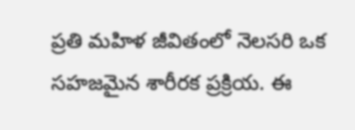ప్రతి మహిళ జీవితంలో నెలసరి ఒక సహజమైన శారీరక ప్రక్రియ. ఈ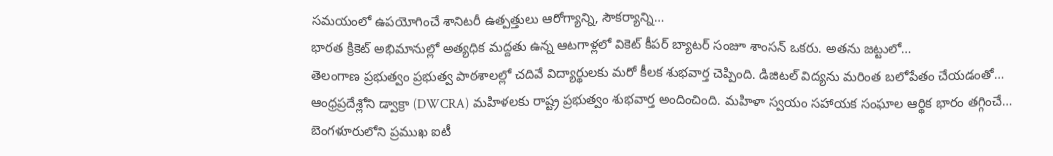సమయంలో ఉపయోగించే శానిటరీ ఉత్పత్తులు ఆరోగ్యాన్ని, సౌకర్యాన్ని…
భారత క్రికెట్ అభిమానుల్లో అత్యధిక మద్దతు ఉన్న ఆటగాళ్లలో వికెట్ కీపర్ బ్యాటర్ సంజూ శాంసన్ ఒకరు. అతను జట్టులో…
తెలంగాణ ప్రభుత్వం ప్రభుత్వ పాఠశాలల్లో చదివే విద్యార్థులకు మరో కీలక శుభవార్త చెప్పింది. డిజిటల్ విద్యను మరింత బలోపేతం చేయడంతో…
ఆంధ్రప్రదేశ్లోని డ్వాక్రా (DWCRA) మహిళలకు రాష్ట్ర ప్రభుత్వం శుభవార్త అందించింది. మహిళా స్వయం సహాయక సంఘాల ఆర్థిక భారం తగ్గించే…
బెంగళూరులోని ప్రముఖ ఐటీ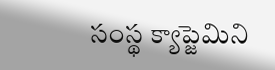సంస్థ క్యాప్జెమిని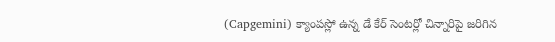(Capgemini) క్యాంపస్లో ఉన్న డే కేర్ సెంటర్లో చిన్నారిపై జరిగిన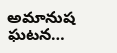అమానుష ఘటన…